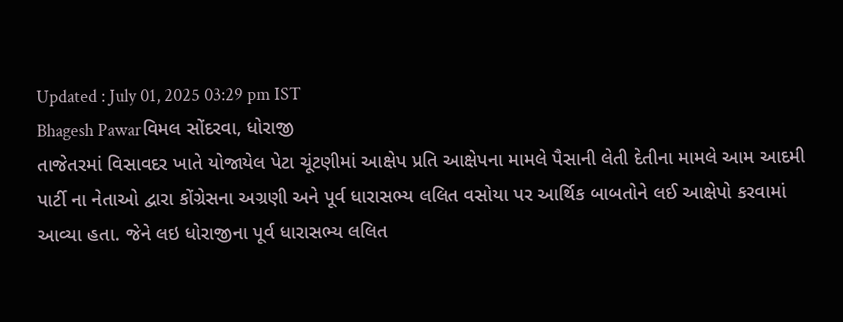Updated : July 01, 2025 03:29 pm IST
Bhagesh Pawarવિમલ સોંદરવા, ધોરાજી
તાજેતરમાં વિસાવદર ખાતે યોજાયેલ પેટા ચૂંટણીમાં આક્ષેપ પ્રતિ આક્ષેપના મામલે પૈસાની લેતી દેતીના મામલે આમ આદમી પાર્ટી ના નેતાઓ દ્વારા કોંગ્રેસના અગ્રણી અને પૂર્વ ધારાસભ્ય લલિત વસોયા પર આર્થિક બાબતોને લઈ આક્ષેપો કરવામાં આવ્યા હતા. જેને લઇ ધોરાજીના પૂર્વ ધારાસભ્ય લલિત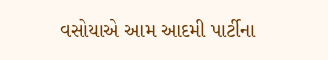વસોયાએ આમ આદમી પાર્ટીના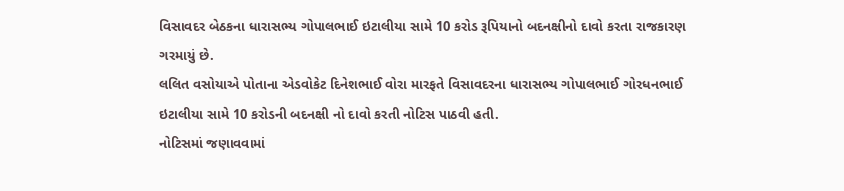વિસાવદર બેઠકના ધારાસભ્ય ગોપાલભાઈ ઇટાલીયા સામે 10 કરોડ રૂપિયાનો બદનક્ષીનો દાવો કરતા રાજકારણ ગરમાયું છે.
લલિત વસોયાએ પોતાના એડવોકેટ દિનેશભાઈ વોરા મારફતે વિસાવદરના ધારાસભ્ય ગોપાલભાઈ ગોરધનભાઈ ઇટાલીયા સામે 10 કરોડની બદનક્ષી નો દાવો કરતી નોટિસ પાઠવી હતી.
નોટિસમાં જણાવવામાં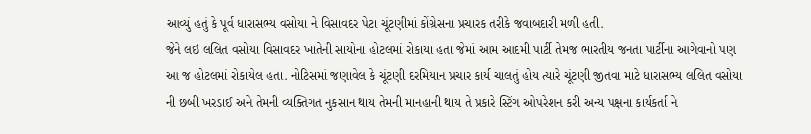આવ્યું હતું કે પૂર્વ ધારાસભ્ય વસોયા ને વિસાવદર પેટા ચૂંટણીમાં કોંગ્રેસના પ્રચારક તરીકે જવાબદારી મળી હતી.
જેને લઇ લલિત વસોયા વિસાવદર ખાતેની સાયોના હોટલમાં રોકાયા હતા જેમાં આમ આદમી પાર્ટી તેમજ ભારતીય જનતા પાર્ટીના આગેવાનો પણ આ જ હોટલમાં રોકાયેલ હતા. નોટિસમાં જણાવેલ કે ચૂંટણી દરમિયાન પ્રચાર કાર્ય ચાલતું હોય ત્યારે ચૂંટણી જીતવા માટે ધારાસભ્ય લલિત વસોયા ની છબી ખરડાઈ અને તેમની વ્યક્તિગત નુકસાન થાય તેમની માનહાની થાય તે પ્રકારે સ્ટિંગ ઓપરેશન કરી અન્ય પક્ષના કાર્યકર્તા ને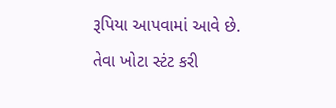રૂપિયા આપવામાં આવે છે. તેવા ખોટા સ્ટંટ કરી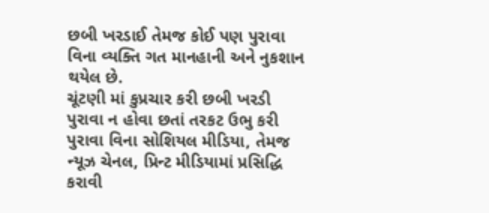છબી ખરડાઈ તેમજ કોઈ પણ પુરાવા વિના વ્યક્તિ ગત માનહાની અને નુકશાન થયેલ છે.
ચૂંટણી માં કુપ્રચાર કરી છબી ખરડી
પુરાવા ન હોવા છતાં તરકટ ઉભુ કરી પુરાવા વિના સોશિયલ મીડિયા, તેમજ ન્યૂઝ ચેનલ, પ્રિન્ટ મીડિયામાં પ્રસિદ્ધિ કરાવી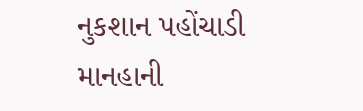નુકશાન પહોંચાડી માનહાની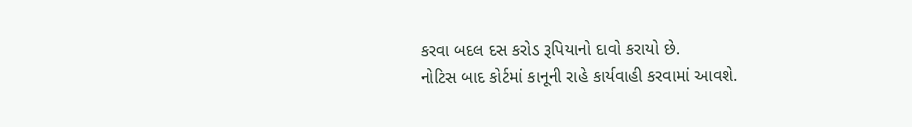કરવા બદલ દસ કરોડ રૂપિયાનો દાવો કરાયો છે.
નોટિસ બાદ કોર્ટમાં કાનૂની રાહે કાર્યવાહી કરવામાં આવશે.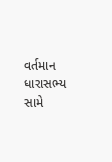વર્તમાન ધારાસભ્ય સામે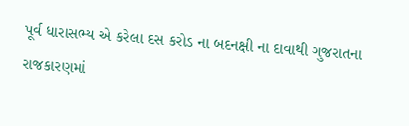પૂર્વ ધારાસભ્ય એ કરેલા દસ કરોડ ના બદનક્ષી ના દાવાથી ગુજરાતના રાજકારણમાં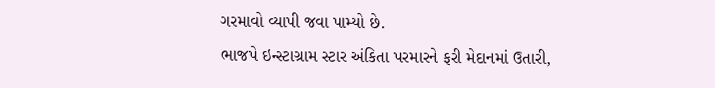ગરમાવો વ્યાપી જવા પામ્યો છે.
ભાજપે ઇન્સ્ટાગ્રામ સ્ટાર અંકિતા પરમારને ફરી મેદાનમાં ઉતારી,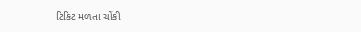ટિકિટ મળતા ચોંકી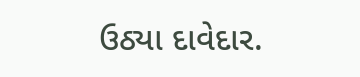ઉઠ્યા દાવેદાર.